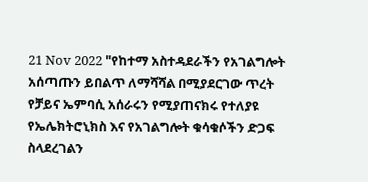21 Nov 2022 "የከተማ አስተዳደራችን የአገልግሎት አሰጣጡን ይበልጥ ለማሻሻል በሚያደርገው ጥረት የቻይና ኤምባሲ አሰራሩን የሚያጠናክሩ የተለያዩ የኤሌክትሮኒክስ እና የአገልግሎት ቁሳቁሶችን ድጋፍ ስላደረገልን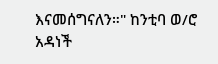እናመሰግናለን።" ከንቲባ ወ/ሮ አዳነች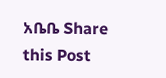አቤቤ Share this Post